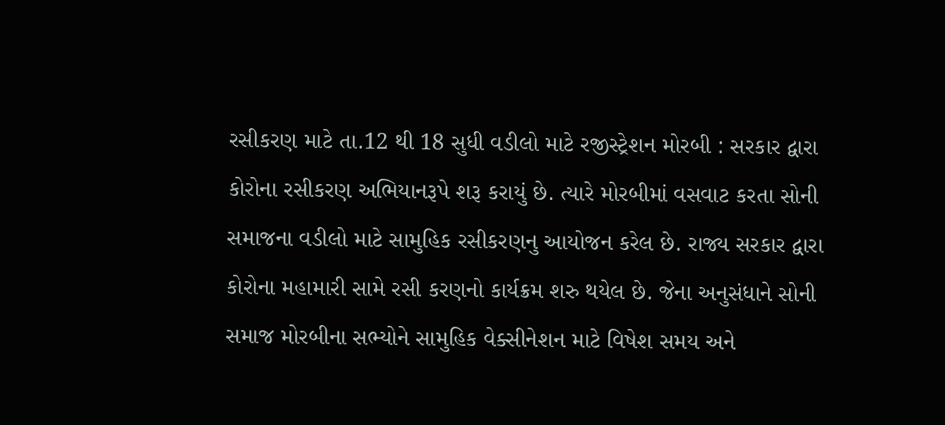રસીકરણ માટે તા.12 થી 18 સુધી વડીલો માટે રજીસ્ટ્રેશન મોરબી : સરકાર દ્વારા કોરોના રસીકરણ અભિયાનરૂપે શરૂ કરાયું છે. ત્યારે મોરબીમાં વસવાટ કરતા સોની સમાજના વડીલો માટે સામુહિક રસીકરણનુ આયોજન કરેલ છે. રાજ્ય સરકાર દ્વારા કોરોના મહામારી સામે રસી કરણનો કાર્યક્રમ શરુ થયેલ છે. જેના અનુસંધાને સોની સમાજ મોરબીના સભ્યોને સામુહિક વેક્સીનેશન માટે વિષેશ સમય અને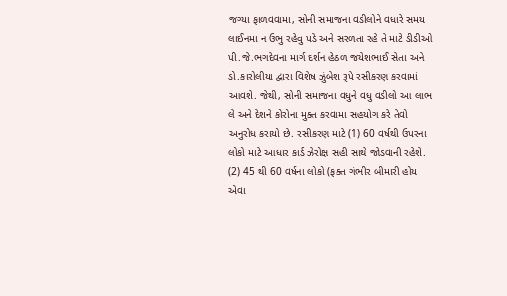જગ્યા ફાળવવામા, સોની સમાજના વડીલોને વધારે સમય લાઈનમા ન ઉભુ રહેવુ પડે અને સરળતા રહે તે માટે ડીડીઓ પી.જે.ભગદેવના માર્ગ દર્શન હેઠળ જયેશભાઈ સેતા અને ડો.કારોલીયા દ્વારા વિશેષ ઝુંબેશ રૂપે રસીકરણ કરવામાં આવશે. જેથી, સોની સમાજના વધુને વધુ વડીલો આ લાભ લે અને દેશને કોરોના મુક્ત કરવામા સહયોગ કરે તેવો અનુરોધ કરાયો છે. રસીકરણ માટે (1) 60 વર્ષથી ઉપરના લોકો માટે આધાર કાર્ડ ઝેરોક્ષ સહી સાથે જોડવાની રહેશે. (2) 45 થી 60 વર્ષના લોકો (ફક્ત ગંભીર બીમારી હોય એવા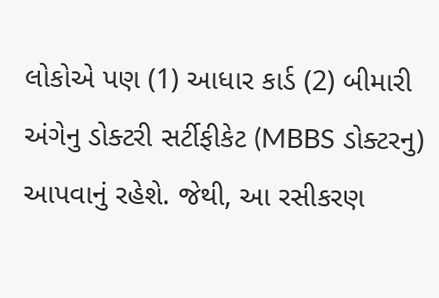લોકોએ પણ (1) આધાર કાર્ડ (2) બીમારી અંગેનુ ડોક્ટરી સર્ટીફીકેટ (MBBS ડોક્ટરનુ) આપવાનું રહેશે. જેથી, આ રસીકરણ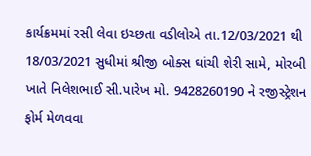કાર્યક્રમમાં રસી લેવા ઇચ્છતા વડીલોએ તા.12/03/2021 થી 18/03/2021 સુધીમાં શ્રીજી બોક્સ ઘાંચી શેરી સામે, મોરબી ખાતે નિલેશભાઈ સી.પારેખ મો. 9428260190 ને રજીસ્ટ્રેશન ફોર્મ મેળવવા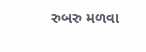રુબરુ મળવા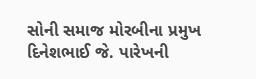સોની સમાજ મોરબીના પ્રમુખ દિનેશભાઈ જે. પારેખની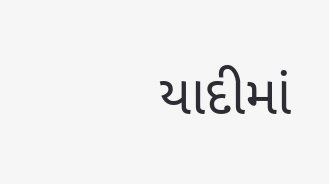યાદીમાં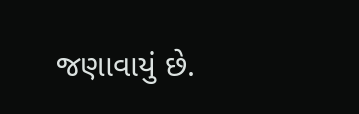જણાવાયું છે.